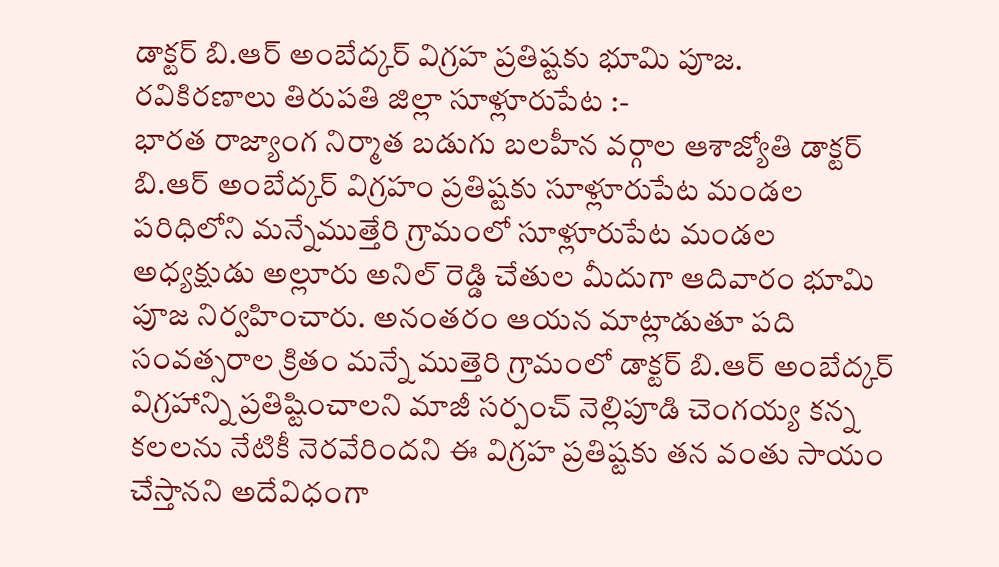డాక్టర్ బి.ఆర్ అంబేద్కర్ విగ్రహ ప్రతిష్టకు భూమి పూజ.
రవికిరణాలు తిరుపతి జిల్లా సూళ్లూరుపేట :-
భారత రాజ్యాంగ నిర్మాత బడుగు బలహీన వర్గాల ఆశాజ్యోతి డాక్టర్ బి.ఆర్ అంబేద్కర్ విగ్రహం ప్రతిష్టకు సూళ్లూరుపేట మండల పరిధిలోని మన్నేముత్తేరి గ్రామంలో సూళ్లూరుపేట మండల అధ్యక్షుడు అల్లూరు అనిల్ రెడ్డి చేతుల మీదుగా ఆదివారం భూమి పూజ నిర్వహించారు. అనంతరం ఆయన మాట్లాడుతూ పది సంవత్సరాల క్రితం మన్నే ముత్తెరి గ్రామంలో డాక్టర్ బి.ఆర్ అంబేద్కర్ విగ్రహాన్ని ప్రతిష్టించాలని మాజీ సర్పంచ్ నెల్లిపూడి చెంగయ్య కన్న కలలను నేటికీ నెరవేరిందని ఈ విగ్రహ ప్రతిష్టకు తన వంతు సాయం చేస్తానని అదేవిధంగా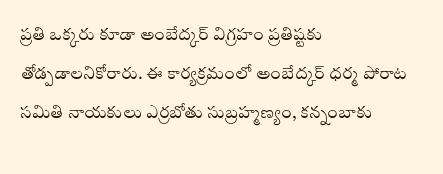ప్రతి ఒక్కరు కూడా అంబేద్కర్ విగ్రహం ప్రతిష్టకు తోడ్పడాలనికోరారు. ఈ కార్యక్రమంలో అంబేద్కర్ ధర్మ పోరాట సమితి నాయకులు ఎర్రబోతు సుబ్రహ్మణ్యం, కన్నంబాకు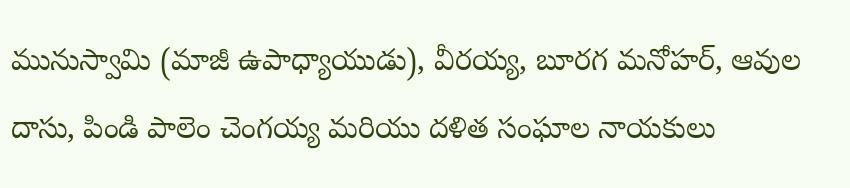మునుస్వామి (మాజీ ఉపాధ్యాయుడు), వీరయ్య, బూరగ మనోహర్, ఆవుల దాసు, పిండి పాలెం చెంగయ్య మరియు దళిత సంఘాల నాయకులు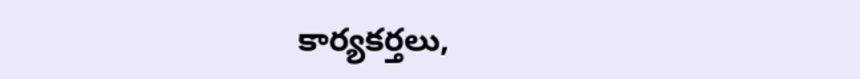కార్యకర్తలు,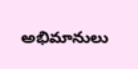అభిమానులు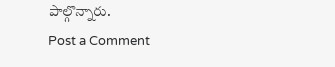పాల్గొన్నారు.
Post a Comment